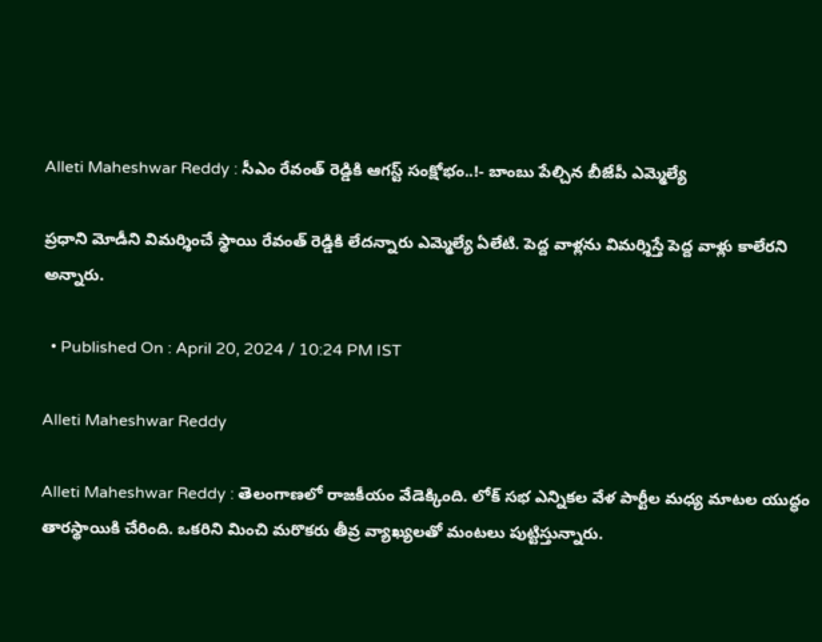Alleti Maheshwar Reddy : సీఎం రేవంత్ రెడ్డికి ఆగస్ట్ సంక్షోభం..!- బాంబు పేల్చిన బీజేపీ ఎమ్మెల్యే

ప్రధాని మోడీని విమర్శించే స్థాయి రేవంత్ రెడ్డికి లేదన్నారు ఎమ్మెల్యే ఏలేటి. పెద్ద వాళ్లను విమర్శిస్తే పెద్ద వాళ్లు కాలేరని అన్నారు.

  • Published On : April 20, 2024 / 10:24 PM IST

Alleti Maheshwar Reddy

Alleti Maheshwar Reddy : తెలంగాణలో రాజకీయం వేడెక్కింది. లోక్ సభ ఎన్నికల వేళ పార్టీల మధ్య మాటల యుద్ధం తారస్థాయికి చేరింది. ఒకరిని మించి మరొకరు తీవ్ర వ్యాఖ్యలతో మంటలు పుట్టిస్తున్నారు.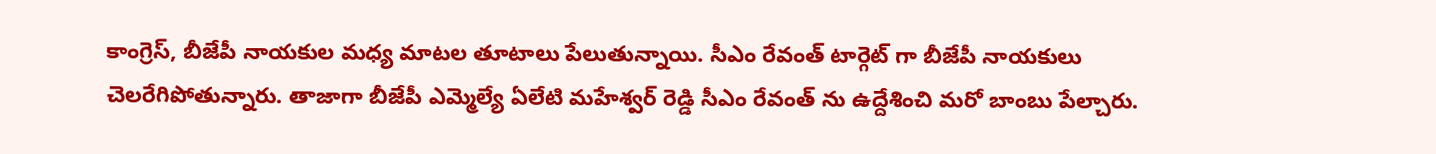కాంగ్రెస్, బీజేపీ నాయకుల మధ్య మాటల తూటాలు పేలుతున్నాయి. సీఎం రేవంత్ టార్గెట్ గా బీజేపీ నాయకులు చెలరేగిపోతున్నారు. తాజాగా బీజేపీ ఎమ్మెల్యే ఏలేటి మహేశ్వర్ రెడ్డి సీఎం రేవంత్ ను ఉద్దేశించి మరో బాంబు పేల్చారు.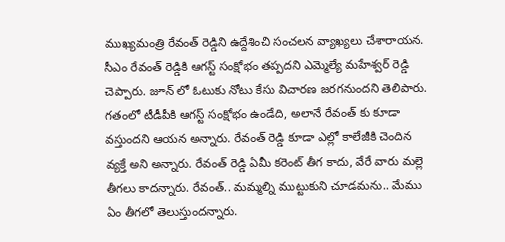ముఖ్యమంత్రి రేవంత్ రెడ్డిని ఉద్దేశించి సంచలన వ్యాఖ్యలు చేశారాయన. సీఎం రేవంత్ రెడ్డికి ఆగస్ట్ సంక్షోభం తప్పదని ఎమ్మెల్యే మహేశ్వర్ రెడ్డి చెప్పారు. జూన్ లో ఓటుకు నోటు కేసు విచారణ జరగనుందని తెలిపారు. గతంలో టీడీపీకి ఆగస్ట్ సంక్షోభం ఉండేది, అలానే రేవంత్ కు కూడా వస్తుందని ఆయన అన్నారు. రేవంత్ రెడ్డి కూడా ఎల్లో కాలేజీకి చెందిన వ్యక్తే అని అన్నారు. రేవంత్ రెడ్డి ఏమీ కరెంట్ తీగ కాదు, వేరే వారు మల్లె తీగలు కాదన్నారు. రేవంత్.. మమ్మల్ని ముట్టుకుని చూడమను.. మేము ఏం తీగలో తెలుస్తుందన్నారు.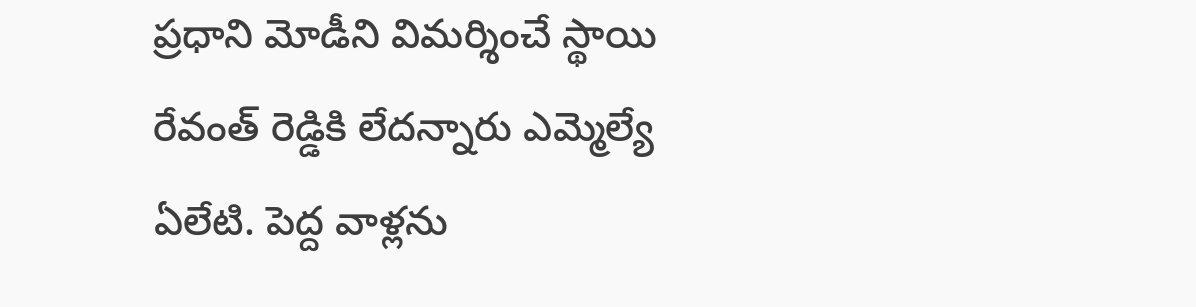ప్రధాని మోడీని విమర్శించే స్థాయి రేవంత్ రెడ్డికి లేదన్నారు ఎమ్మెల్యే ఏలేటి. పెద్ద వాళ్లను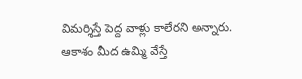విమర్శిస్తే పెద్ద వాళ్లు కాలేరని అన్నారు. ఆకాశం మీద ఉమ్మి వేస్తే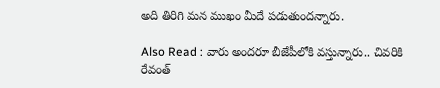అది తిరిగి మన ముఖం మీదే పడుతుందన్నారు.

Also Read : వారు అందరూ బీజేపీలోకి వస్తున్నారు.. చివరికి రేవంత్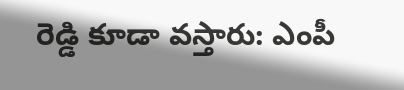రెడ్డి కూడా వస్తారు: ఎంపీ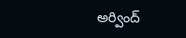అర్వింద్